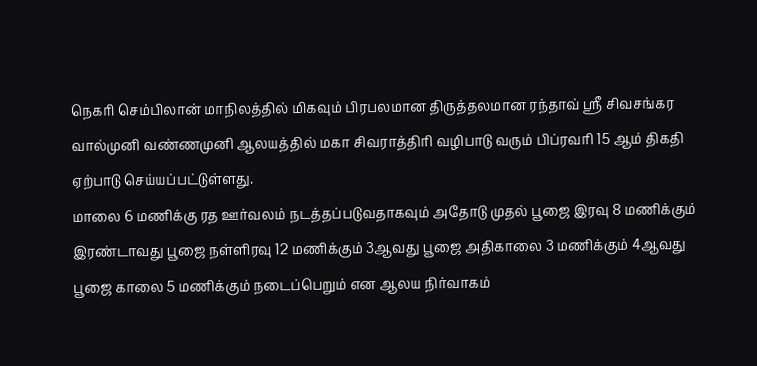நெகரி செம்பிலான் மாநிலத்தில் மிகவும் பிரபலமான திருத்தலமான ரந்தாவ் ஸ்ரீ சிவசங்கர வால்முனி வண்ணமுனி ஆலயத்தில் மகா சிவராத்திரி வழிபாடு வரும் பிப்ரவரி 15 ஆம் திகதி ஏற்பாடு செய்யப்பட்டுள்ளது.
மாலை 6 மணிக்கு ரத ஊர்வலம் நடத்தப்படுவதாகவும் அதோடு முதல் பூஜை இரவு 8 மணிக்கும் இரண்டாவது பூஜை நள்ளிரவு 12 மணிக்கும் 3ஆவது பூஜை அதிகாலை 3 மணிக்கும் 4ஆவது பூஜை காலை 5 மணிக்கும் நடைப்பெறும் என ஆலய நிர்வாகம்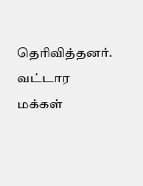தெரிவித்தனர்.
வட்டார மக்கள்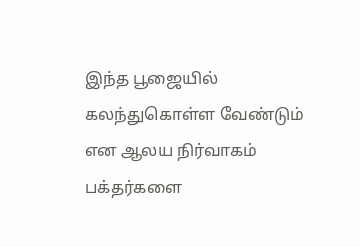இந்த பூஜையில் கலந்துகொள்ள வேண்டும் என ஆலய நிர்வாகம் பக்தர்களை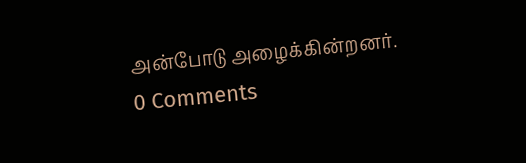அன்போடு அழைக்கின்றனர்.
0 Comments